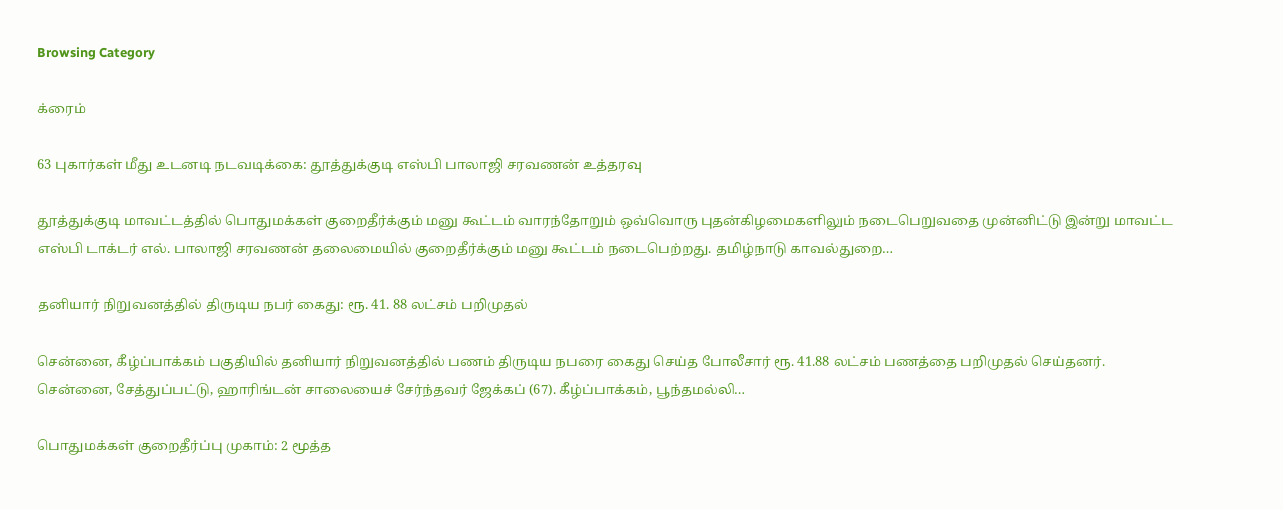Browsing Category

க்ரைம்

63 புகார்கள் மீது உடனடி நடவடிக்கை: தூத்துக்குடி எஸ்பி பாலாஜி சரவணன் உத்தரவு

தூத்துக்குடி மாவட்டத்தில் பொதுமக்கள் குறைதீர்க்கும் மனு கூட்டம் வாரந்தோறும் ஒவ்வொரு புதன்கிழமைகளிலும் நடைபெறுவதை முன்னிட்டு இன்று மாவட்ட எஸ்பி டாக்டர் எல். பாலாஜி சரவணன் தலைமையில் குறைதீர்க்கும் மனு கூட்டம் நடைபெற்றது. தமிழ்நாடு காவல்துறை…

தனியார் நிறுவனத்தில் திருடிய நபர் கைது: ரூ. 41. 88 லட்சம் பறிமுதல்

சென்னை, கீழ்ப்பாக்கம் பகுதியில் தனியார் நிறுவனத்தில் பணம் திருடிய நபரை கைது செய்த போலீசார் ரூ. 41.88 லட்சம் பணத்தை பறிமுதல் செய்தனர். சென்னை, சேத்துப்பட்டு, ஹாரிங்டன் சாலையைச் சேர்ந்தவர் ஜேக்கப் (67). கீழ்ப்பாக்கம், பூந்தமல்லி…

பொதுமக்கள் குறைதீர்ப்பு முகாம்: 2 மூத்த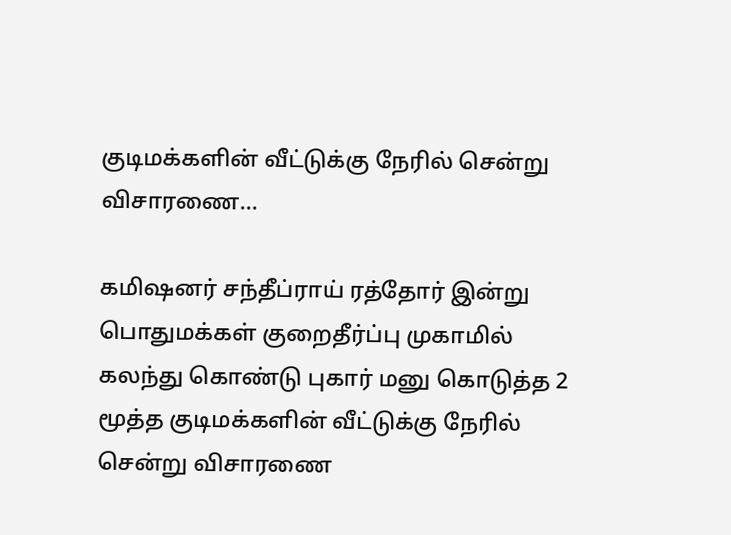குடிமக்களின் வீட்டுக்கு நேரில் சென்று விசாரணை…

கமிஷனர் சந்தீப்ராய் ரத்தோர் இன்று பொதுமக்கள் குறைதீர்ப்பு முகாமில் கலந்து கொண்டு புகார் மனு கொடுத்த 2 மூத்த குடிமக்களின் வீட்டுக்கு நேரில் சென்று விசாரணை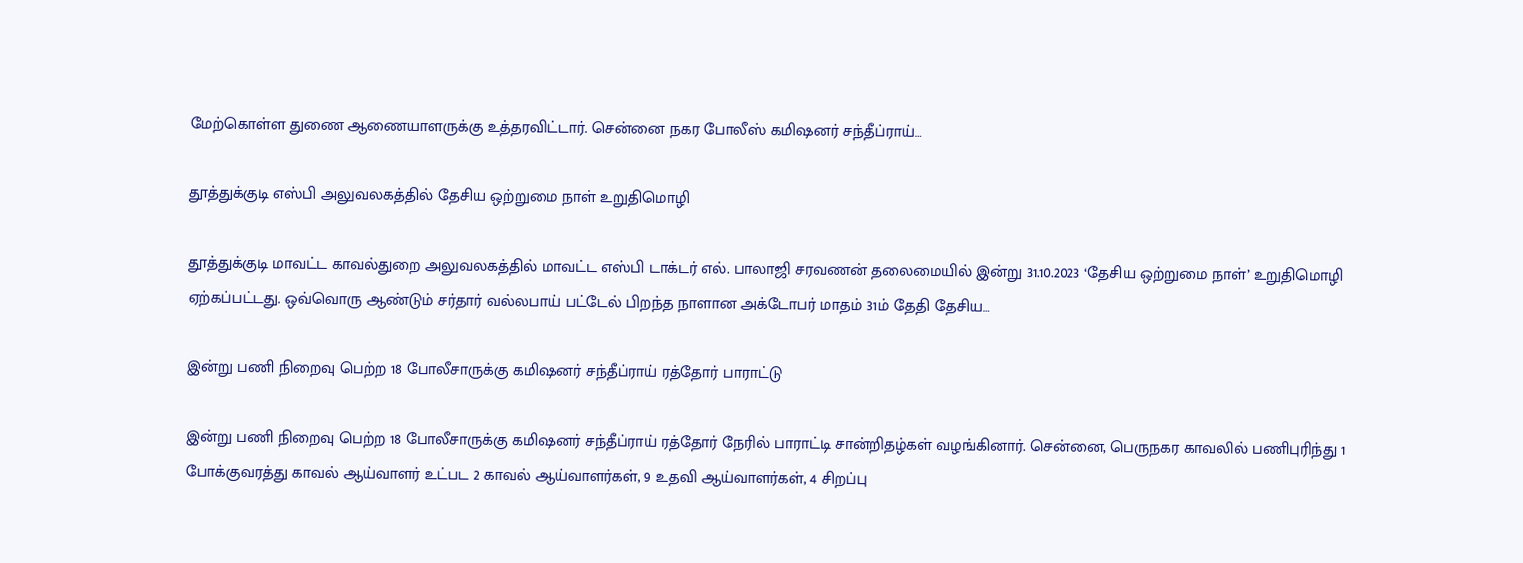மேற்கொள்ள துணை ஆணையாளருக்கு உத்தரவிட்டார். சென்னை நகர போலீஸ் கமிஷனர் சந்தீப்ராய்…

தூத்துக்குடி எஸ்பி அலுவலகத்தில் தேசிய ஒற்றுமை நாள் உறுதிமொழி

தூத்துக்குடி மாவட்ட காவல்துறை அலுவலகத்தில் மாவட்ட எஸ்பி டாக்டர் எல். பாலாஜி சரவணன் தலைமையில் இன்று 31.10.2023 ‘தேசிய ஒற்றுமை நாள்’ உறுதிமொழி ஏற்கப்பட்டது. ஒவ்வொரு ஆண்டும் சர்தார் வல்லபாய் பட்டேல் பிறந்த நாளான அக்டோபர் மாதம் 31ம் தேதி தேசிய…

இன்று பணி நிறைவு பெற்ற 18 போலீசாருக்கு கமிஷனர் சந்தீப்ராய் ரத்தோர் பாராட்டு

இன்று பணி நிறைவு பெற்ற 18 போலீசாருக்கு கமிஷனர் சந்தீப்ராய் ரத்தோர் நேரில் பாராட்டி சான்றிதழ்கள் வழங்கினார். சென்னை, பெருநகர காவலில் பணிபுரிந்து 1 போக்குவரத்து காவல் ஆய்வாளர் உட்பட 2 காவல் ஆய்வாளர்கள், 9 உதவி ஆய்வாளர்கள், 4 சிறப்பு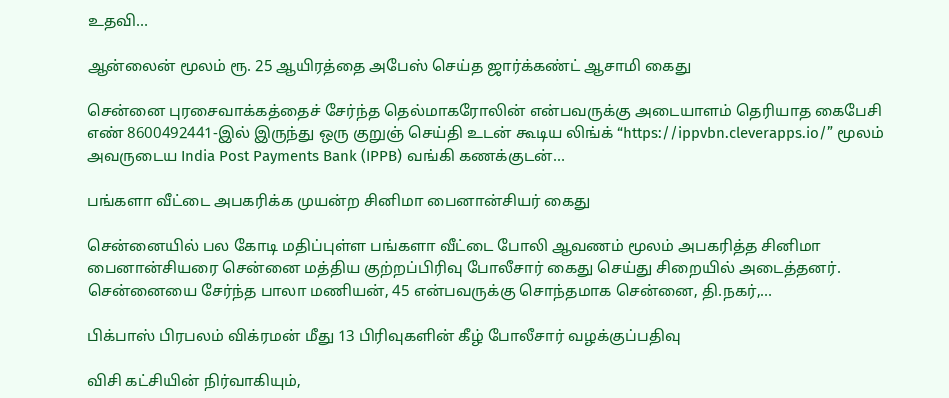உதவி…

ஆன்லைன் மூலம் ரூ. 25 ஆயிரத்தை அபேஸ் செய்த ஜார்க்கண்ட் ஆசாமி கைது

சென்னை புரசைவாக்கத்தைச் சேர்ந்த தெல்மாகரோலின் என்பவருக்கு அடையாளம் தெரியாத கைபேசி எண் 8600492441-இல் இருந்து ஒரு குறுஞ் செய்தி உடன் கூடிய லிங்க் “https://ippvbn.cleverapps.io/” மூலம் அவருடைய India Post Payments Bank (IPPB) வங்கி கணக்குடன்…

பங்களா வீட்டை அபகரிக்க முயன்ற சினிமா பைனான்சியர் கைது

சென்னையில் பல கோடி மதிப்புள்ள பங்களா வீட்டை போலி ஆவணம் மூலம் அபகரித்த சினிமா பைனான்சியரை சென்னை மத்திய குற்றப்பிரிவு போலீசார் கைது செய்து சிறையில் அடைத்தனர். சென்னையை சேர்ந்த பாலா மணியன், 45 என்பவருக்கு சொந்தமாக சென்னை, தி.நகர்,…

பிக்பாஸ் பிரபலம் விக்ரமன் மீது 13 பிரிவுகளின் கீழ் போலீசார் வழக்குப்பதிவு

விசி கட்சியின் நிர்வாகியும்,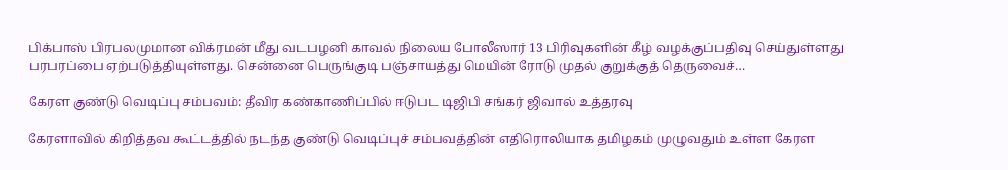பிக்பாஸ் பிரபலமுமான விக்ரமன் மீது வடபழனி காவல் நிலைய போலீஸார் 13 பிரிவுகளின் கீழ் வழக்குப்பதிவு செய்துள்ளது பரபரப்பை ஏற்படுத்தியுள்ளது. சென்னை பெருங்குடி பஞ்சாயத்து மெயின் ரோடு முதல் குறுக்குத் தெருவைச்…

கேரள குண்டு வெடிப்பு சம்பவம்: தீவிர கண்காணிப்பில் ஈடுபட டிஜிபி சங்கர் ஜிவால் உத்தரவு

கேரளாவில் கிறித்தவ கூட்டத்தில் நடந்த குண்டு வெடிப்புச் சம்பவத்தின் எதிரொலியாக தமிழகம் முழுவதும் உள்ள கேரள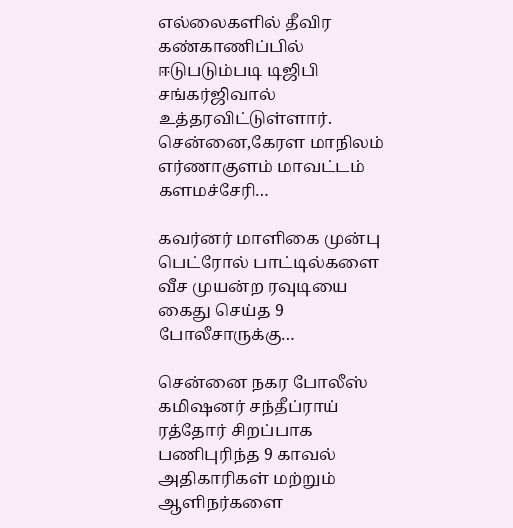எல்லைகளில் தீவிர கண்காணிப்பில் ஈடுபடும்படி டிஜிபி சங்கர்ஜிவால் உத்தரவிட்டுள்ளார். சென்னை,கேரள மாநிலம் எர்ணாகுளம் மாவட்டம் களமச்சேரி…

கவர்னர் மாளிகை முன்பு பெட்ரோல் பாட்டில்களை வீச முயன்ற ரவுடியை கைது செய்த 9 போலீசாருக்கு…

சென்னை நகர போலீஸ் கமிஷனர் சந்தீப்ராய் ரத்தோர் சிறப்பாக பணிபுரிந்த 9 காவல் அதிகாரிகள் மற்றும் ஆளிநர்களை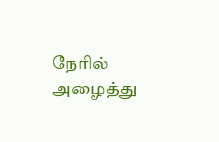நேரில் அழைத்து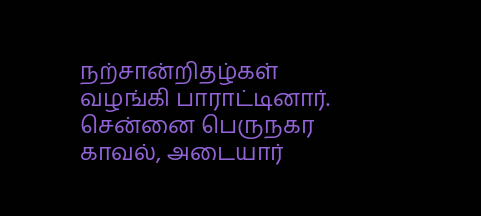நற்சான்றிதழ்கள் வழங்கி பாராட்டினார்.   சென்னை பெருநகர காவல், அடையார்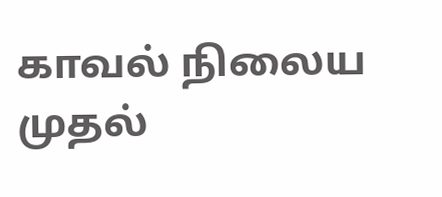காவல் நிலைய முதல்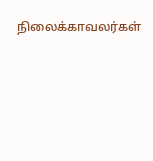நிலைக்காவலர்கள்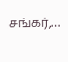சங்கர்,…